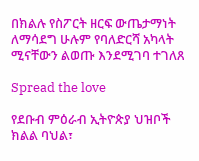በክልሉ የስፖርት ዘርፍ ውጤታማነት ለማሳደግ ሁሉም የባለድርሻ አካላት ሚናቸውን ልወጡ እንደሚገባ ተገለጸ

Spread the love

የደቡብ ምዕራብ ኢትዮጵያ ህዝቦች ክልል ባህል፣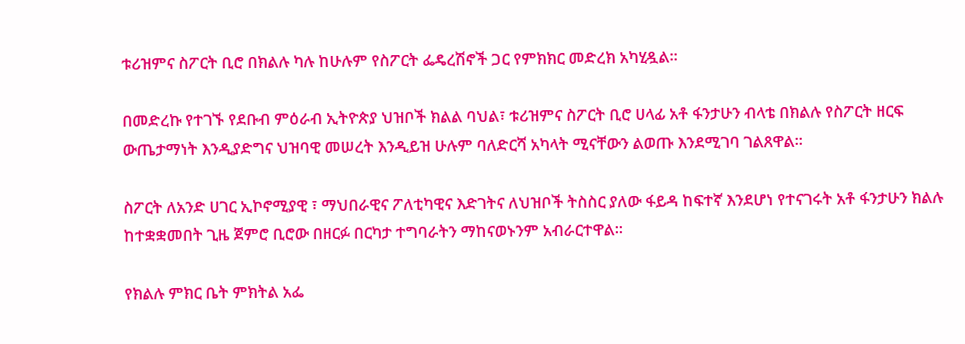ቱሪዝምና ስፖርት ቢሮ በክልሉ ካሉ ከሁሉም የስፖርት ፌዴረሽኖች ጋር የምክክር መድረክ አካሂዷል።

በመድረኩ የተገኙ የደቡብ ምዕራብ ኢትዮጵያ ህዝቦች ክልል ባህል፣ ቱሪዝምና ስፖርት ቢሮ ሀላፊ አቶ ፋንታሁን ብላቴ በክልሉ የስፖርት ዘርፍ ውጤታማነት እንዲያድግና ህዝባዊ መሠረት እንዲይዝ ሁሉም ባለድርሻ አካላት ሚናቸውን ልወጡ እንደሚገባ ገልጸዋል።

ስፖርት ለአንድ ሀገር ኢኮኖሚያዊ ፣ ማህበራዊና ፖለቲካዊና እድገትና ለህዝቦች ትስስር ያለው ፋይዳ ከፍተኛ እንደሆነ የተናገሩት አቶ ፋንታሁን ክልሉ ከተቋቋመበት ጊዜ ጀምሮ ቢሮው በዘርፉ በርካታ ተግባራትን ማከናወኑንም አብራርተዋል።

የክልሉ ምክር ቤት ምክትል አፌ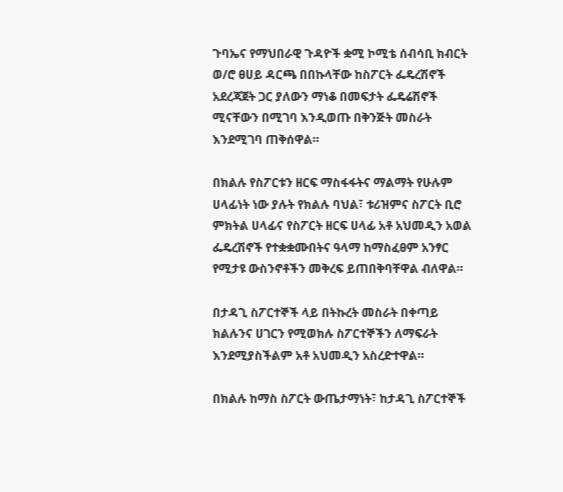ጉባኤና የማህበራዊ ጉዳዮች ቋሚ ኮሚቴ ሰብሳቢ ክብርት ወ/ሮ ፀሀይ ዳርጫ በበኩላቸው ከስፖርት ፌዴረሽኖች አደረጃጀት ጋር ያለውን ማነቆ በመፍታት ፌዴሬሽኖች ሚናቸውን በሚገባ እንዲወጡ በቅንጅት መስራት እንደሚገባ ጠቅሰዋል።

በክልሉ የስፖርቱን ዘርፍ ማስፋፋትና ማልማት የሁሉም ሀላፊነት ነው ያሉት የክልሉ ባህል፣ ቱሪዝምና ስፖርት ቢሮ ምክትል ሀላፊና የስፖርት ዘርፍ ሀላፊ አቶ አህመዲን አወል ፌዴረሽኖች የተቋቋሙበትና ዓላማ ከማስፈፀም አንፃር የሚታዩ ውስንኖቶችን መቅረፍ ይጠበቅባቸዋል ብለዋል።

በታዳጊ ስፖርተኞች ላይ በትኩረት መስራት በቀጣይ ክልሉንና ሀገርን የሚወክሉ ስፖርተኞችን ለማፍራት እንደሚያስችልም አቶ አህመዲን አስረድተዋል።

በክልሉ ከማስ ስፖርት ውጤታማነት፣ ከታዳጊ ስፖርተኞች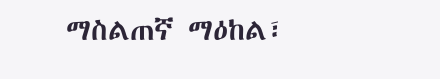ማስልጠኛ ማዕከል፣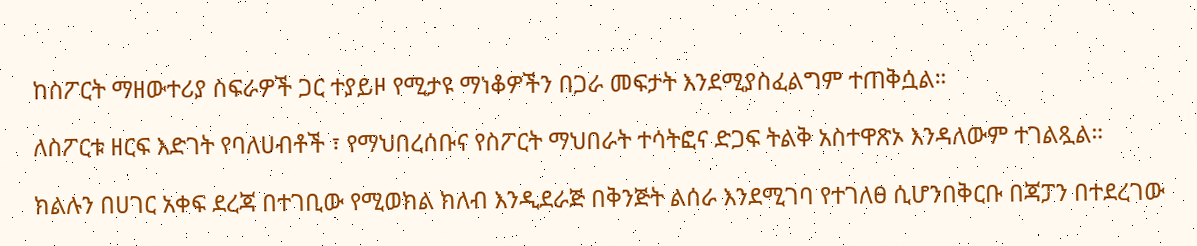ከስፖርት ማዘውተሪያ ስፍራዎች ጋር ተያይዞ የሚታዩ ማነቆዎችን በጋራ መፍታት እንደሚያስፈልግም ተጠቅሷል።

ለስፖርቱ ዘርፍ እድገት የባለሀብቶች ፣ የማህበረሰቡና የስፖርት ማህበራት ተሳትፎና ድጋፍ ትልቅ አስተዋጽኦ እንዳለውም ተገልጿል።

ክልሉን በሀገር አቀፍ ደረጃ በተገቢው የሚወክል ክለብ እንዲደራጅ በቅንጅት ልሰራ እንደሚገባ የተገለፀ ሲሆንበቅርቡ በጃፓን በተደረገው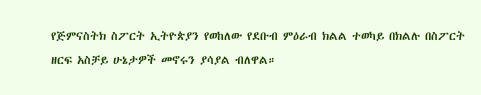የጅምናስትክ ስፖርት ኢትዮጵያን የወከለው የደቡብ ምዕራብ ክልል ተወካይ በክልሉ በስፖርት ዘርፍ አስቻይ ሁኔታዎች መኖሩን ያሳያል ብለዋል።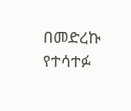በመድረኩ የተሳተፉ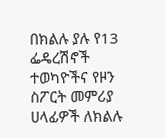በክልሉ ያሉ የ13 ፌዴረሽኖች ተወካዮችና የዞን ስፖርት መምሪያ ሀላፊዎች ለክልሉ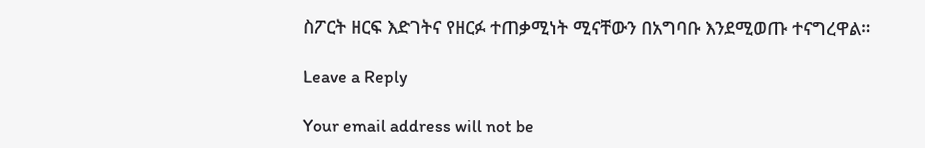ስፖርት ዘርፍ እድገትና የዘርፉ ተጠቃሚነት ሚናቸውን በአግባቡ እንደሚወጡ ተናግረዋል።

Leave a Reply

Your email address will not be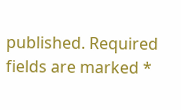published. Required fields are marked *